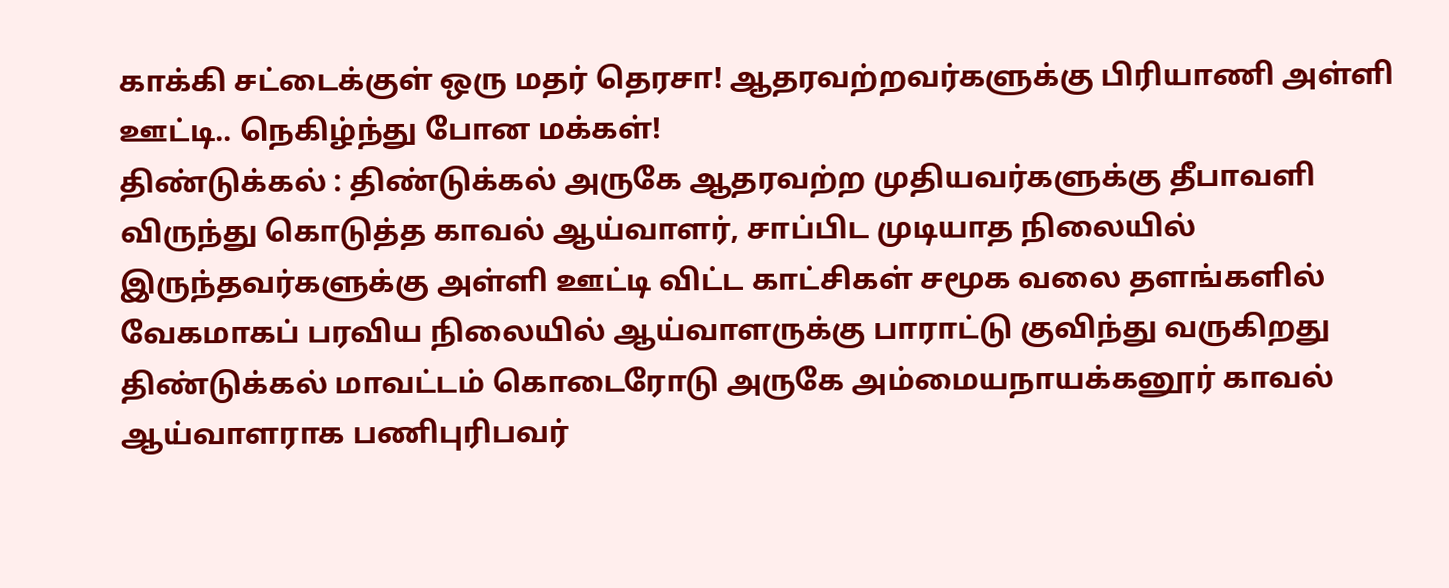காக்கி சட்டைக்குள் ஒரு மதர் தெரசா! ஆதரவற்றவர்களுக்கு பிரியாணி அள்ளி ஊட்டி.. நெகிழ்ந்து போன மக்கள்!
திண்டுக்கல் : திண்டுக்கல் அருகே ஆதரவற்ற முதியவர்களுக்கு தீபாவளி விருந்து கொடுத்த காவல் ஆய்வாளர், சாப்பிட முடியாத நிலையில் இருந்தவர்களுக்கு அள்ளி ஊட்டி விட்ட காட்சிகள் சமூக வலை தளங்களில் வேகமாகப் பரவிய நிலையில் ஆய்வாளருக்கு பாராட்டு குவிந்து வருகிறது
திண்டுக்கல் மாவட்டம் கொடைரோடு அருகே அம்மையநாயக்கனூர் காவல் ஆய்வாளராக பணிபுரிபவர்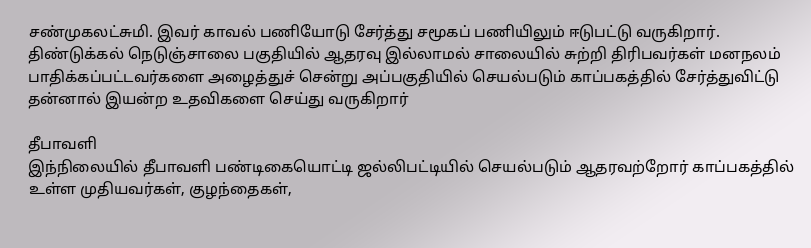சண்முகலட்சுமி. இவர் காவல் பணியோடு சேர்த்து சமூகப் பணியிலும் ஈடுபட்டு வருகிறார்.
திண்டுக்கல் நெடுஞ்சாலை பகுதியில் ஆதரவு இல்லாமல் சாலையில் சுற்றி திரிபவர்கள் மனநலம் பாதிக்கப்பட்டவர்களை அழைத்துச் சென்று அப்பகுதியில் செயல்படும் காப்பகத்தில் சேர்த்துவிட்டு தன்னால் இயன்ற உதவிகளை செய்து வருகிறார்

தீபாவளி
இந்நிலையில் தீபாவளி பண்டிகையொட்டி ஜல்லிபட்டியில் செயல்படும் ஆதரவற்றோர் காப்பகத்தில் உள்ள முதியவர்கள், குழந்தைகள்,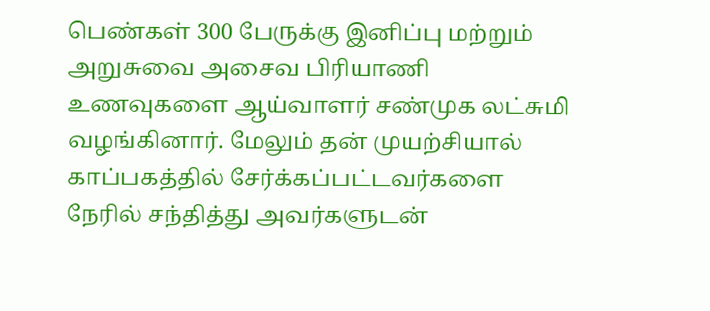பெண்கள் 300 பேருக்கு இனிப்பு மற்றும் அறுசுவை அசைவ பிரியாணி உணவுகளை ஆய்வாளர் சண்முக லட்சுமி வழங்கினார். மேலும் தன் முயற்சியால் காப்பகத்தில் சேர்க்கப்பட்டவர்களை நேரில் சந்தித்து அவர்களுடன்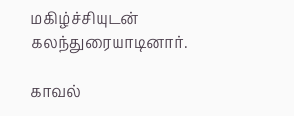மகிழ்ச்சியுடன் கலந்துரையாடினார்.

காவல்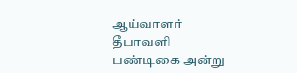ஆய்வாளர்
தீபாவளி பண்டிகை அன்று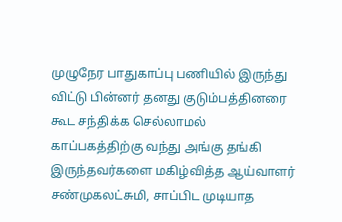முழுநேர பாதுகாப்பு பணியில் இருந்து விட்டு பின்னர் தனது குடும்பத்தினரை கூட சந்திக்க செல்லாமல் காப்பகத்திற்கு வந்து அங்கு தங்கி இருந்தவர்களை மகிழ்வித்த ஆய்வாளர் சண்முகலட்சுமி, சாப்பிட முடியாத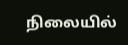நிலையில்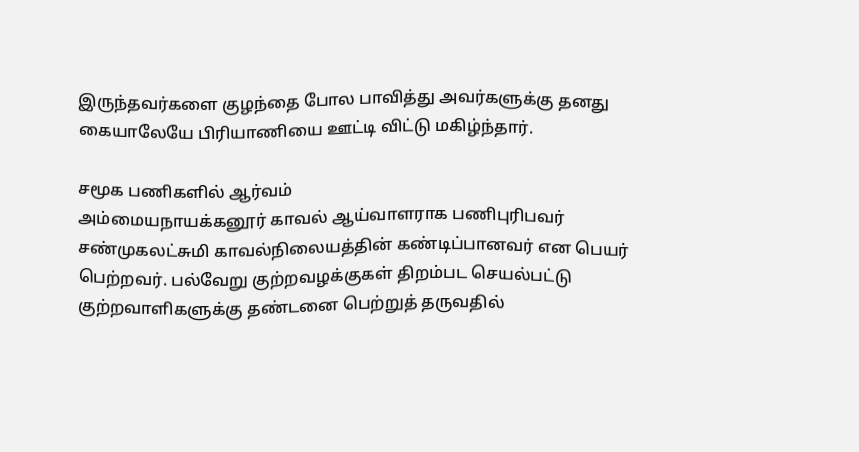இருந்தவர்களை குழந்தை போல பாவித்து அவர்களுக்கு தனது கையாலேயே பிரியாணியை ஊட்டி விட்டு மகிழ்ந்தார்.

சமூக பணிகளில் ஆர்வம்
அம்மையநாயக்கனூர் காவல் ஆய்வாளராக பணிபுரிபவர் சண்முகலட்சுமி காவல்நிலையத்தின் கண்டிப்பானவர் என பெயர் பெற்றவர். பல்வேறு குற்றவழக்குகள் திறம்பட செயல்பட்டு குற்றவாளிகளுக்கு தண்டனை பெற்றுத் தருவதில்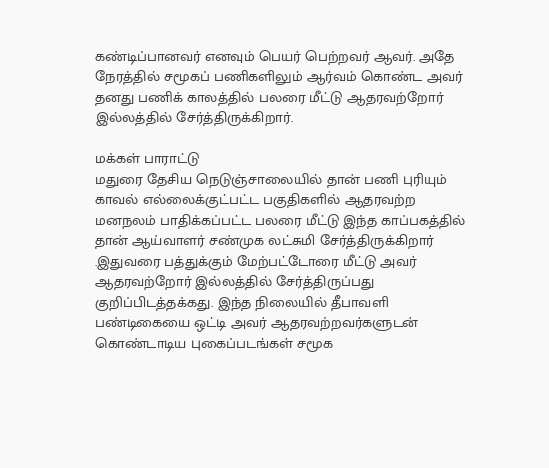கண்டிப்பானவர் எனவும் பெயர் பெற்றவர் ஆவர். அதே நேரத்தில் சமூகப் பணிகளிலும் ஆர்வம் கொண்ட அவர் தனது பணிக் காலத்தில் பலரை மீட்டு ஆதரவற்றோர் இல்லத்தில் சேர்த்திருக்கிறார்.

மக்கள் பாராட்டு
மதுரை தேசிய நெடுஞ்சாலையில் தான் பணி புரியும் காவல் எல்லைக்குட்பட்ட பகுதிகளில் ஆதரவற்ற மனநலம் பாதிக்கப்பட்ட பலரை மீட்டு இந்த காப்பகத்தில் தான் ஆய்வாளர் சண்முக லட்சுமி சேர்த்திருக்கிறார் .இதுவரை பத்துக்கும் மேற்பட்டோரை மீட்டு அவர் ஆதரவற்றோர் இல்லத்தில் சேர்த்திருப்பது குறிப்பிடத்தக்கது. இந்த நிலையில் தீபாவளி பண்டிகையை ஒட்டி அவர் ஆதரவற்றவர்களுடன் கொண்டாடிய புகைப்படங்கள் சமூக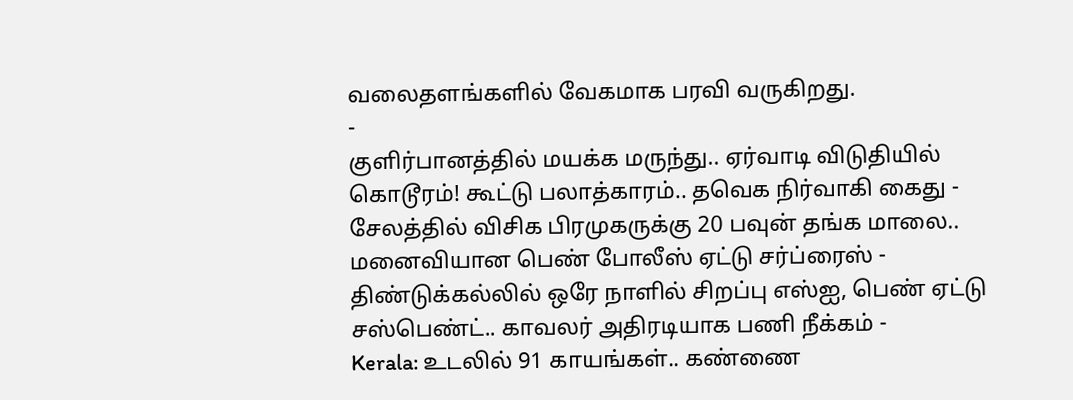வலைதளங்களில் வேகமாக பரவி வருகிறது.
-
குளிர்பானத்தில் மயக்க மருந்து.. ஏர்வாடி விடுதியில் கொடூரம்! கூட்டு பலாத்காரம்.. தவெக நிர்வாகி கைது -
சேலத்தில் விசிக பிரமுகருக்கு 20 பவுன் தங்க மாலை.. மனைவியான பெண் போலீஸ் ஏட்டு சர்ப்ரைஸ் -
திண்டுக்கல்லில் ஒரே நாளில் சிறப்பு எஸ்ஐ, பெண் ஏட்டு சஸ்பெண்ட்.. காவலர் அதிரடியாக பணி நீக்கம் -
Kerala: உடலில் 91 காயங்கள்.. கண்ணை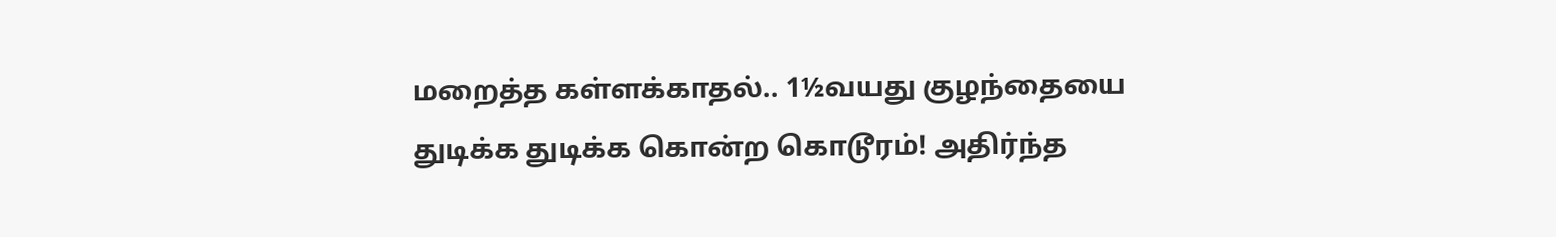மறைத்த கள்ளக்காதல்.. 1½வயது குழந்தையை துடிக்க துடிக்க கொன்ற கொடூரம்! அதிர்ந்த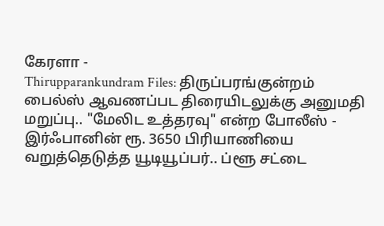கேரளா -
Thirupparankundram Files: திருப்பரங்குன்றம் பைல்ஸ் ஆவணப்பட திரையிடலுக்கு அனுமதி மறுப்பு.. "மேலிட உத்தரவு" என்ற போலீஸ் -
இர்ஃபானின் ரூ. 3650 பிரியாணியை வறுத்தெடுத்த யூடியூப்பர்.. ப்ளூ சட்டை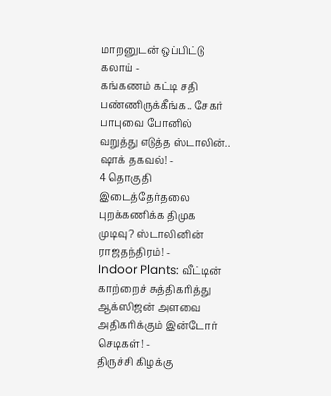மாறனுடன் ஒப்பிட்டு கலாய் -
கங்கணம் கட்டி சதி பண்ணிருக்கீங்க.. சேகர் பாபுவை போனில் வறுத்து எடுத்த ஸ்டாலின்.. ஷாக் தகவல்! -
4 தொகுதி இடைத்தேர்தலை புறக்கணிக்க திமுக முடிவு? ஸ்டாலினின் ராஜதந்திரம்! -
Indoor Plants: வீட்டின் காற்றைச் சுத்திகரித்து ஆக்ஸிஜன் அளவை அதிகரிக்கும் இன்டோர் செடிகள்! -
திருச்சி கிழக்கு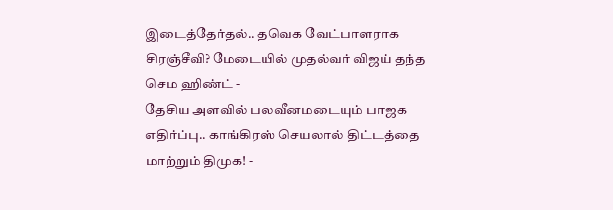இடைத்தேர்தல்.. தவெக வேட்பாளராக சிரஞ்சீவி? மேடையில் முதல்வர் விஜய் தந்த செம ஹிண்ட் -
தேசிய அளவில் பலவீனமடையும் பாஜக எதிர்ப்பு.. காங்கிரஸ் செயலால் திட்டத்தை மாற்றும் திமுக! -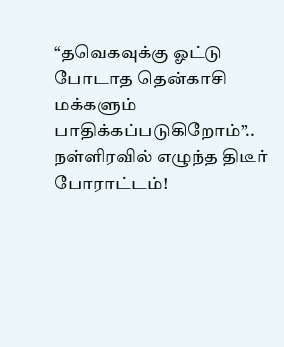“தவெகவுக்கு ஓட்டு போடாத தென்காசி மக்களும் பாதிக்கப்படுகிறோம்”.. நள்ளிரவில் எழுந்த திடீர் போராட்டம்!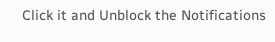Click it and Unblock the Notifications